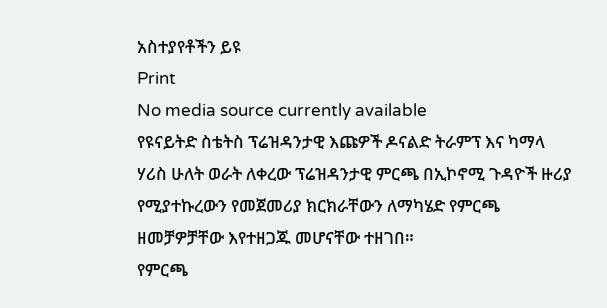አስተያየቶችን ይዩ
Print
No media source currently available
የዩናይትድ ስቴትስ ፕሬዝዳንታዊ እጩዎች ዶናልድ ትራምፕ እና ካማላ ሃሪስ ሁለት ወራት ለቀረው ፕሬዝዳንታዊ ምርጫ በኢኮኖሚ ጉዳዮች ዙሪያ የሚያተኩረውን የመጀመሪያ ክርክራቸውን ለማካሄድ የምርጫ ዘመቻዎቻቸው እየተዘጋጁ መሆናቸው ተዘገበ።
የምርጫ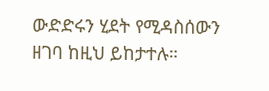ውድድሩን ሂደት የሚዳስሰውን ዘገባ ከዚህ ይከታተሉ።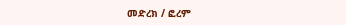መድረክ / ፎረም